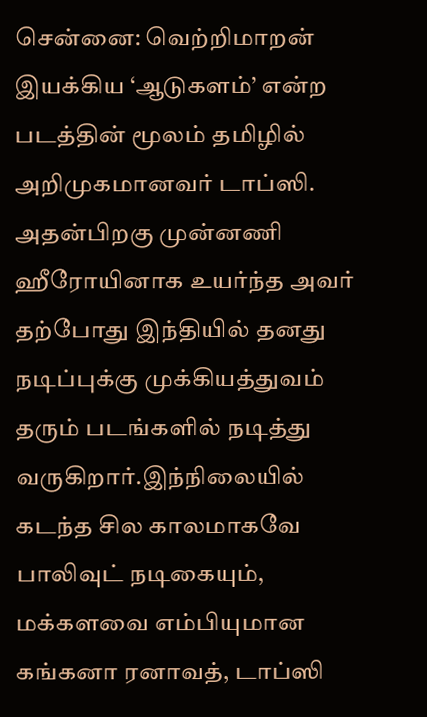சென்னை: வெற்றிமாறன் இயக்கிய ‘ஆடுகளம்’ என்ற படத்தின் மூலம் தமிழில் அறிமுகமானவர் டாப்ஸி. அதன்பிறகு முன்னணி ஹீரோயினாக உயர்ந்த அவர் தற்போது இந்தியில் தனது நடிப்புக்கு முக்கியத்துவம் தரும் படங்களில் நடித்து வருகிறார்.இந்நிலையில் கடந்த சில காலமாகவே பாலிவுட் நடிகையும், மக்களவை எம்பியுமான கங்கனா ரனாவத், டாப்ஸி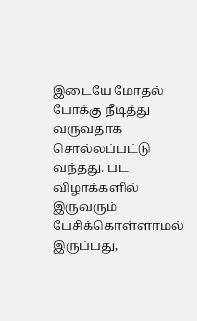இடையே மோதல் போக்கு நீடித்து வருவதாக சொல்லப்பட்டு வந்தது. பட விழாக்களில் இருவரும் பேசிக்கொள்ளாமல் இருப்பது,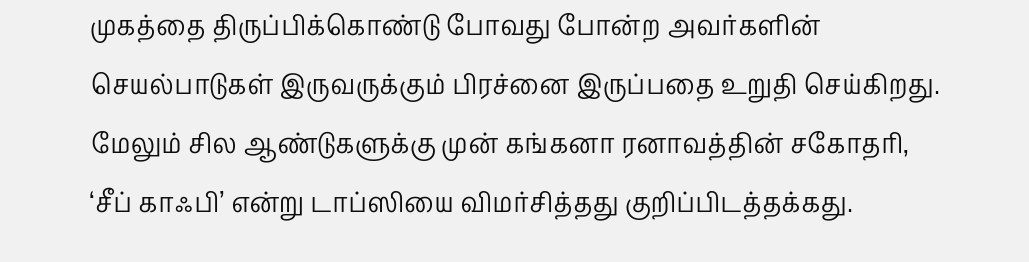முகத்தை திருப்பிக்கொண்டு போவது போன்ற அவர்களின் செயல்பாடுகள் இருவருக்கும் பிரச்னை இருப்பதை உறுதி செய்கிறது. மேலும் சில ஆண்டுகளுக்கு முன் கங்கனா ரனாவத்தின் சகோதரி, ‘சீப் காஃபி’ என்று டாப்ஸியை விமர்சித்தது குறிப்பிடத்தக்கது.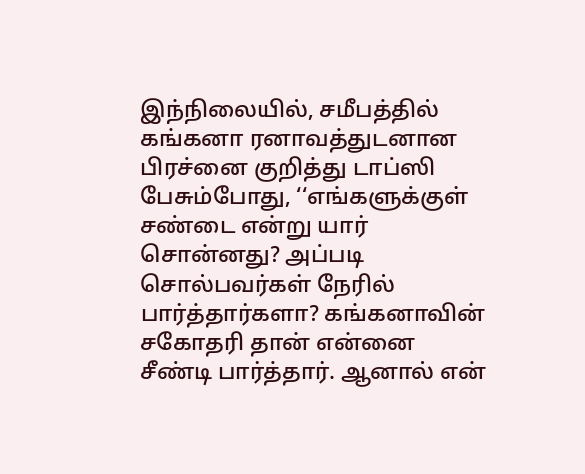இந்நிலையில், சமீபத்தில் கங்கனா ரனாவத்துடனான பிரச்னை குறித்து டாப்ஸி பேசும்போது, ‘‘எங்களுக்குள் சண்டை என்று யார் சொன்னது? அப்படி சொல்பவர்கள் நேரில் பார்த்தார்களா? கங்கனாவின் சகோதரி தான் என்னை சீண்டி பார்த்தார். ஆனால் என்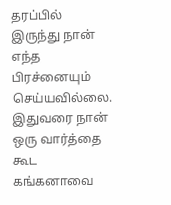தரப்பில் இருந்து நான் எந்த பிரச்னையும் செய்யவில்லை. இதுவரை நான் ஒரு வார்த்தை கூட கங்கனாவை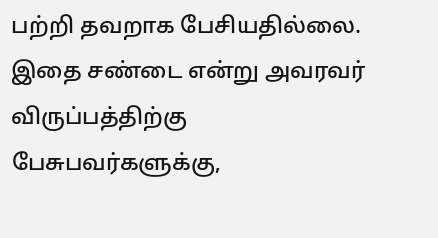பற்றி தவறாக பேசியதில்லை. இதை சண்டை என்று அவரவர் விருப்பத்திற்கு பேசுபவர்களுக்கு,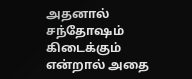அதனால் சந்தோஷம் கிடைக்கும் என்றால் அதை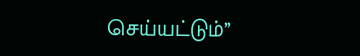செய்யட்டும்’’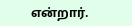என்றார்.